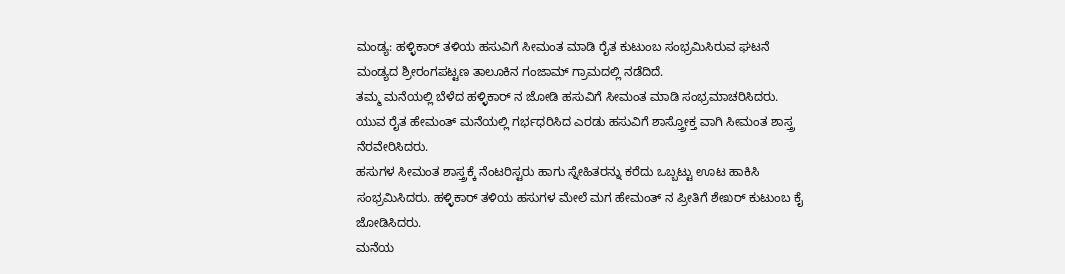ಮಂಡ್ಯ: ಹಳ್ಳಿಕಾರ್ ತಳಿಯ ಹಸುವಿಗೆ ಸೀಮಂತ ಮಾಡಿ ರೈತ ಕುಟುಂಬ ಸಂಭ್ರಮಿಸಿರುವ ಘಟನೆ ಮಂಡ್ಯದ ಶ್ರೀರಂಗಪಟ್ಟಣ ತಾಲೂಕಿನ ಗಂಜಾಮ್ ಗ್ರಾಮದಲ್ಲಿ ನಡೆದಿದೆ.
ತಮ್ಮ ಮನೆಯಲ್ಲಿ ಬೆಳೆದ ಹಳ್ಳಿಕಾರ್ ನ ಜೋಡಿ ಹಸುವಿಗೆ ಸೀಮಂತ ಮಾಡಿ ಸಂಭ್ರಮಾಚರಿಸಿದರು. ಯುವ ರೈತ ಹೇಮಂತ್ ಮನೆಯಲ್ಲಿ ಗರ್ಭಧರಿಸಿದ ಎರಡು ಹಸುವಿಗೆ ಶಾಸ್ತ್ರೋಕ್ತ ವಾಗಿ ಸೀಮಂತ ಶಾಸ್ತ್ರ ನೆರವೇರಿಸಿದರು.
ಹಸುಗಳ ಸೀಮಂತ ಶಾಸ್ತ್ರಕ್ಕೆ ನೆಂಟರಿಸ್ಟರು ಹಾಗು ಸ್ನೇಹಿತರನ್ನು ಕರೆದು ಒಬ್ಬಟ್ಟು ಊಟ ಹಾಕಿಸಿ ಸಂಭ್ರಮಿಸಿದರು. ಹಳ್ಳಿಕಾರ್ ತಳಿಯ ಹಸುಗಳ ಮೇಲೆ ಮಗ ಹೇಮಂತ್ ನ ಪ್ರೀತಿಗೆ ಶೇಖರ್ ಕುಟುಂಬ ಕೈ ಜೋಡಿಸಿದರು.
ಮನೆಯ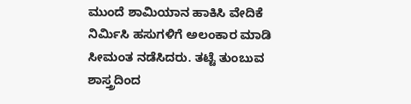ಮುಂದೆ ಶಾಮಿಯಾನ ಹಾಕಿಸಿ ವೇದಿಕೆ ನಿರ್ಮಿಸಿ ಹಸುಗಳಿಗೆ ಅಲಂಕಾರ ಮಾಡಿ ಸೀಮಂತ ನಡೆಸಿದರು. ತಟ್ಟೆ ತುಂಬುವ ಶಾಸ್ತ್ರದಿಂದ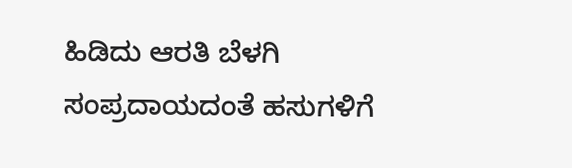ಹಿಡಿದು ಆರತಿ ಬೆಳಗಿ ಸಂಪ್ರದಾಯದಂತೆ ಹಸುಗಳಿಗೆ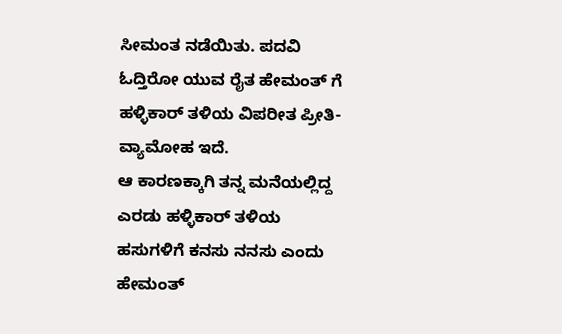ಸೀಮಂತ ನಡೆಯಿತು. ಪದವಿ ಓದ್ತಿರೋ ಯುವ ರೈತ ಹೇಮಂತ್ ಗೆ ಹಳ್ಳಿಕಾರ್ ತಳಿಯ ವಿಪರೀತ ಪ್ರೀತಿ-ವ್ಯಾಮೋಹ ಇದೆ.
ಆ ಕಾರಣಕ್ಕಾಗಿ ತನ್ನ ಮನೆಯಲ್ಲಿದ್ದ ಎರಡು ಹಳ್ಳಿಕಾರ್ ತಳಿಯ ಹಸುಗಳಿಗೆ ಕನಸು ನನಸು ಎಂದು ಹೇಮಂತ್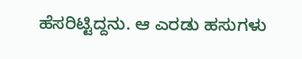ಹೆಸರಿಟ್ಟಿದ್ದನು. ಆ ಎರಡು ಹಸುಗಳು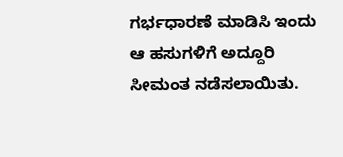ಗರ್ಭಧಾರಣೆ ಮಾಡಿಸಿ ಇಂದು ಆ ಹಸುಗಳಿಗೆ ಅದ್ದೂರಿ ಸೀಮಂತ ನಡೆಸಲಾಯಿತು.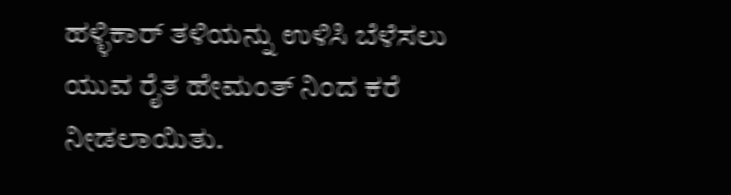ಹಳ್ಳಿಕಾರ್ ತಳಿಯನ್ನು ಉಳಿಸಿ ಬೆಳೆಸಲು ಯುವ ರೈತ ಹೇಮಂತ್ ನಿಂದ ಕರೆ ನೀಡಲಾಯಿತು.